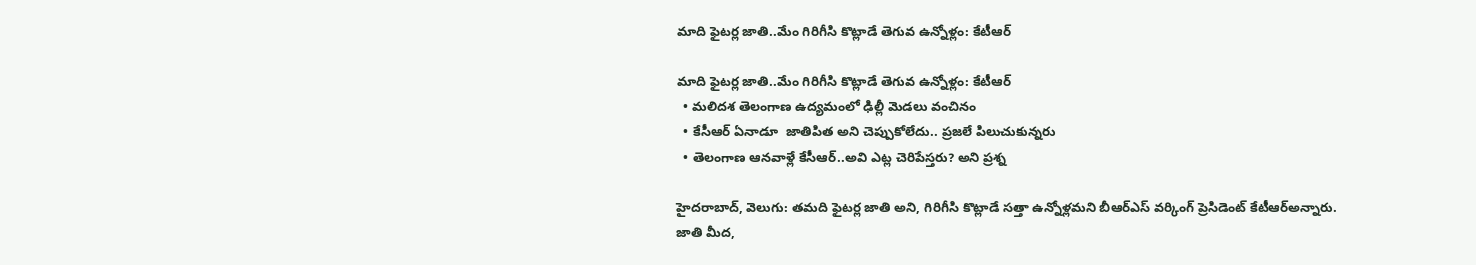మాది ఫైటర్ల జాతి..మేం గిరిగీసి కొట్లాడే తెగువ ఉన్నోళ్లం: కేటీఆర్‌‌‌‌

మాది ఫైటర్ల జాతి..మేం గిరిగీసి కొట్లాడే తెగువ ఉన్నోళ్లం: కేటీఆర్‌‌‌‌
  • మలిదశ తెలంగాణ ఉద్యమంలో ఢిల్లీ మెడలు వంచినం
  • కేసీఆర్ ఏనాడూ  జాతిపిత అని చెప్పుకోలేదు.. ప్రజలే పిలుచుకున్నరు
  • తెలంగాణ ఆనవాళ్లే కేసీఆర్..అవి ఎట్ల చెరిపేస్తరు? అని ప్రశ్న

హైదరాబాద్, వెలుగు: తమది ఫైటర్ల జాతి అని, గిరిగీసి కొట్లాడే సత్తా ఉన్నోళ్లమని బీఆర్‌‌‌‌ఎస్‌‌ వర్కింగ్‌‌ ప్రెసిడెంట్‌‌ కేటీఆర్అన్నారు. జాతి మీద,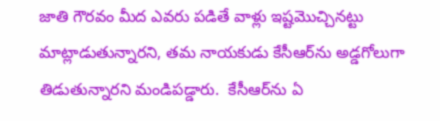జాతి గౌరవం మీద ఎవరు పడితే వాళ్లు ఇష్టమొచ్చినట్టు మాట్లాడుతున్నారని, తమ నాయకుడు కేసీఆర్‌‌‌‌ను అడ్డగోలుగా తిడుతున్నారని మండిపడ్డారు.  కేసీఆర్‌‌‌‌ను ఏ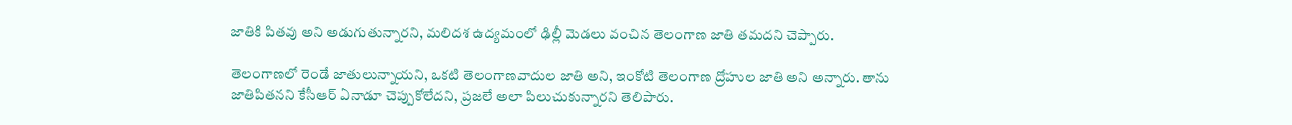జాతికి పితవు అని అడుగుతున్నారని, మలిదశ ఉద్యమంలో ఢిల్లీ మెడలు వంచిన తెలంగాణ జాతి తమదని చెప్పారు.

తెలంగాణలో రెండే జాతులున్నాయని, ఒకటి తెలంగాణవాదుల జాతి అని, ఇంకోటి తెలంగాణ ద్రోహుల జాతి అని అన్నారు. తాను జాతిపితనని కేసీఆర్ ఏనాడూ చెప్పుకోలేదని, ప్రజలే అలా పిలుచుకున్నారని తెలిపారు.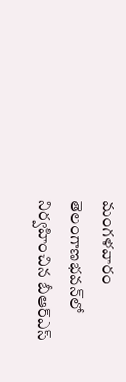మంగళవారం తెలంగాణభవన్‌‌లో నిర్వహించిన బీఆర్‌‌‌‌ఎస్‌‌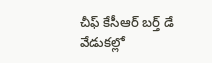చీఫ్‌‌ కేసీఆర్ బర్త్ డే వేడుకల్లో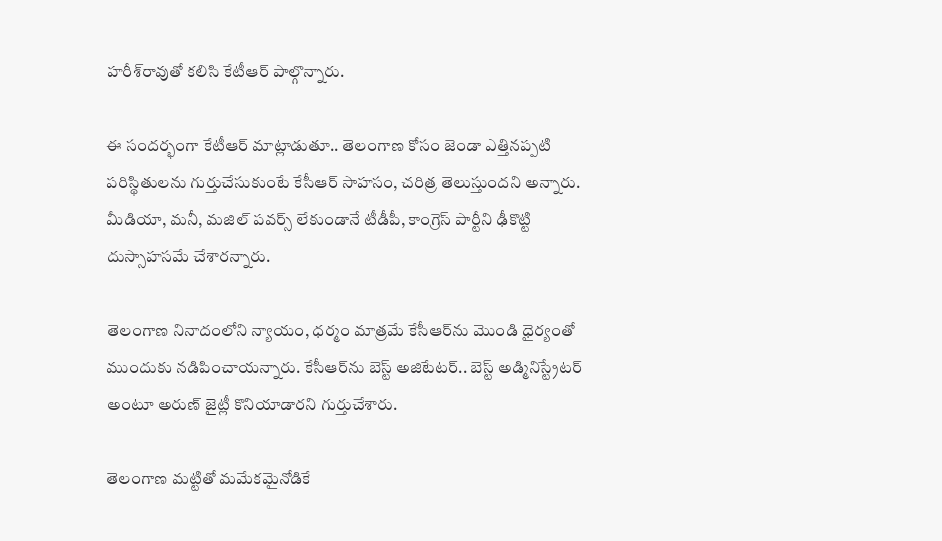హరీశ్‌‌రావుతో కలిసి కేటీఆర్‌‌‌‌ పాల్గొన్నారు.

ఈ సందర్భంగా కేటీఆర్‌‌‌‌ మాట్లాడుతూ.. తెలంగాణ కోసం జెండా ఎత్తినప్పటి పరిస్థితులను గుర్తుచేసుకుంటే కేసీఆర్ సాహసం, చరిత్ర తెలుస్తుందని అన్నారు. మీడియా, మనీ, మజిల్ పవర్స్ లేకుండానే టీడీపీ, కాంగ్రెస్ పార్టీని ఢీకొట్టి దుస్సాహసమే చేశారన్నారు.

తెలంగాణ నినాదంలోని న్యాయం, ధర్మం మాత్రమే కేసీఆర్‌‌‌‌ను మొండి ధైర్యంతో ముందుకు నడిపించాయన్నారు. కేసీఆర్‌‌‌‌ను బెస్ట్ అజిటేటర్.. బెస్ట్ అడ్మినిస్ట్రేటర్ అంటూ అరుణ్ జైట్లీ కొనియాడారని గుర్తుచేశారు.

తెలంగాణ మట్టితో మమేకమైనోడికే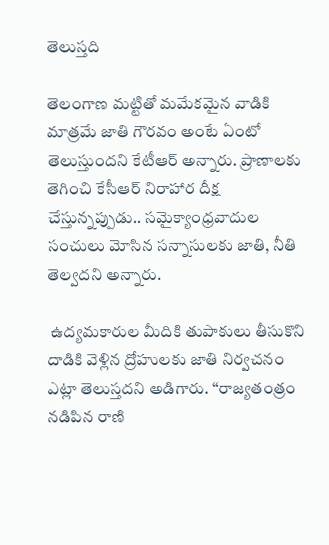తెలుస్తది

తెలంగాణ మట్టితో మమేకమైన వాడికి మాత్రమే జాతి గౌరవం అంటే ఏంటో తెలుస్తుందని కేటీఆర్ అన్నారు. ప్రాణాలకు తెగించి కేసీఆర్ నిరాహార దీక్ష చేస్తున్నప్పుడు.. సమైక్యాంధ్రవాదుల సంచులు మోసిన సన్నాసులకు జాతి, నీతి తెల్వదని అన్నారు.

 ఉద్యమకారుల మీదికి తుపాకులు తీసుకొని దాడికి వెళ్లిన ద్రోహులకు జాతి నిర్వచనం ఎట్లా తెలుస్తదని అడిగారు. ‘‘రాజ్యతంత్రం నడిపిన రాణి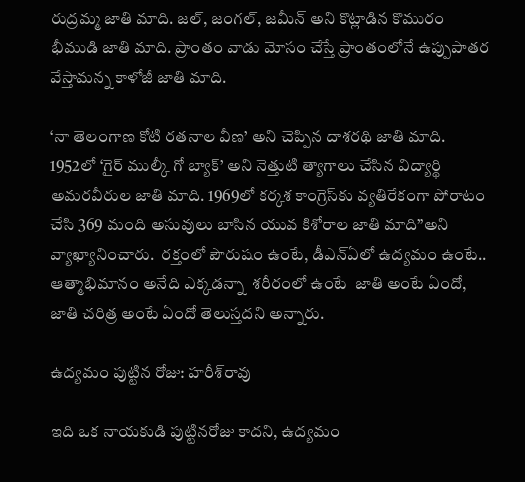రుద్రమ్మ జాతి మాది. జల్, జంగల్, జమీన్ అని కొట్లాడిన కొమురం భీముడి జాతి మాది. ప్రాంతం వాడు మోసం చేస్తే ప్రాంతంలోనే ఉప్పుపాతర వేస్తామన్న కాళోజీ జాతి మాది.

‘నా తెలంగాణ కోటి రతనాల వీణ’ అని చెప్పిన దాశరథి జాతి మాది. 1952లో ‘గైర్ ముల్కీ గో బ్యాక్’ అని నెత్తుటి త్యాగాలు చేసిన విద్యార్థి అమరవీరుల జాతి మాది. 1969లో కర్కశ కాంగ్రెస్‌‌కు వ్యతిరేకంగా పోరాటం చేసి 369 మంది అసువులు బాసిన యువ కిశోరాల జాతి మాది”అని వ్యాఖ్యానించారు.  రక్తంలో పౌరుషం ఉంటే, డీఎన్ఏలో ఉద్యమం ఉంటే.. ఆత్మాభిమానం అనేది ఎక్కడన్నా  శరీరంలో ఉంటే  జాతి అంటే ఏందో, జాతి చరిత్ర అంటే ఏందో తెలుస్తదని అన్నారు.

ఉద్యమం పుట్టిన రోజు: హరీశ్‌‌రావు

ఇది ఒక నాయకుడి పుట్టినరోజు కాదని, ఉద్యమం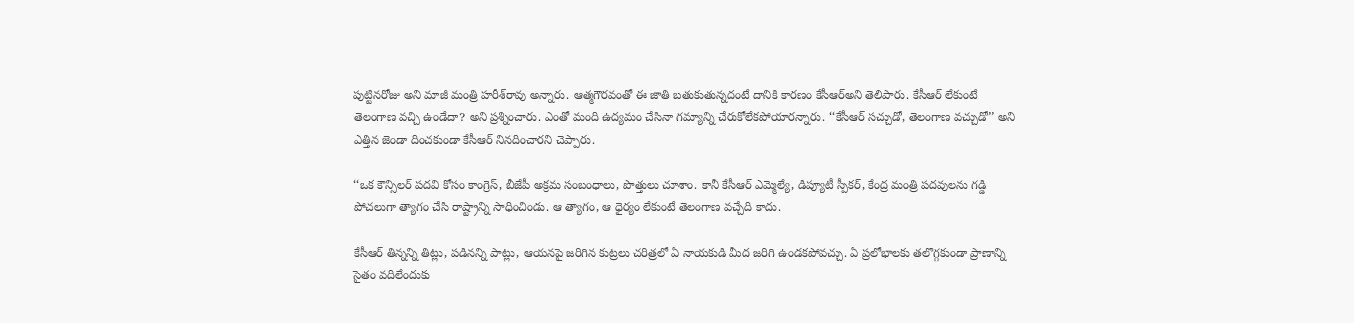పుట్టినరోజు అని మాజీ మంత్రి హరీశ్‌‌రావు అన్నారు. ఆత్మగౌరవంతో ఈ జాతి బతుకుతున్నదంటే దానికి కారణం కేసీఆర్అని తెలిపారు. కేసీఆర్ లేకుంటే తెలంగాణ వచ్చి ఉండేదా? అని ప్రశ్నించారు. ఎంతో మంది ఉద్యమం చేసినా గమ్యాన్ని చేరుకోలేకపోయారన్నారు. ‘‘కేసీఆర్ సచ్చుడో, తెలంగాణ వచ్చుడో’’ అని ఎత్తిన జెండా దించకుండా కేసీఆర్ నినదించారని చెప్పారు.

‘‘ఒక కౌన్సిలర్ పదవి కోసం కాంగ్రెస్, బీజేపీ అక్రమ సంబంధాలు, పొత్తులు చూశాం. కానీ కేసీఆర్ ఎమ్మెల్యే, డిప్యూటీ స్పీకర్, కేంద్ర మంత్రి పదవులను గడ్డి పోచలుగా త్యాగం చేసి రాష్ట్రాన్ని సాధించిండు. ఆ త్యాగం, ఆ ధైర్యం లేకుంటే తెలంగాణ వచ్చేది కాదు.

కేసీఆర్ తిన్నన్ని తిట్లు, పడినన్ని పాట్లు, ఆయనపై జరిగిన కుట్రలు చరిత్రలో ఏ నాయకుడి మీద జరిగి ఉండకపోవచ్చు. ఏ ప్రలోభాలకు తలొగ్గకుండా ప్రాణాన్ని సైతం వదిలేందుకు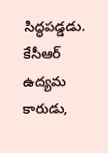సిద్ధపడ్డడు. కేసీఆర్ ఉద్యమ కారుడు,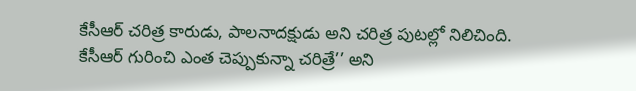కేసీఆర్ చరిత్ర కారుడు, పాలనాదక్షుడు అని చరిత్ర పుటల్లో నిలిచింది.  కేసీఆర్ గురించి ఎంత చెప్పుకున్నా చరిత్రే’’ అని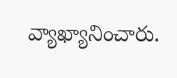వ్యాఖ్యానించారు.